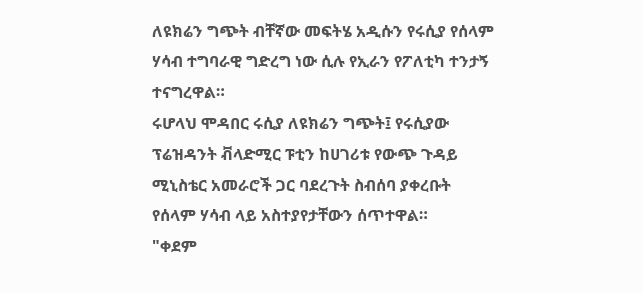ለዩክሬን ግጭት ብቸኛው መፍትሄ አዲሱን የሩሲያ የሰላም ሃሳብ ተግባራዊ ግድረግ ነው ሲሉ የኢራን የፖለቲካ ተንታኝ ተናግረዋል።
ሩሆላህ ሞዳበር ሩሲያ ለዩክሬን ግጭት፤ የሩሲያው ፕሬዝዳንት ቭላድሚር ፑቲን ከሀገሪቱ የውጭ ጉዳይ ሚኒስቴር አመራሮች ጋር ባደረጉት ስብሰባ ያቀረቡት የሰላም ሃሳብ ላይ አስተያየታቸውን ሰጥተዋል።
"ቀደም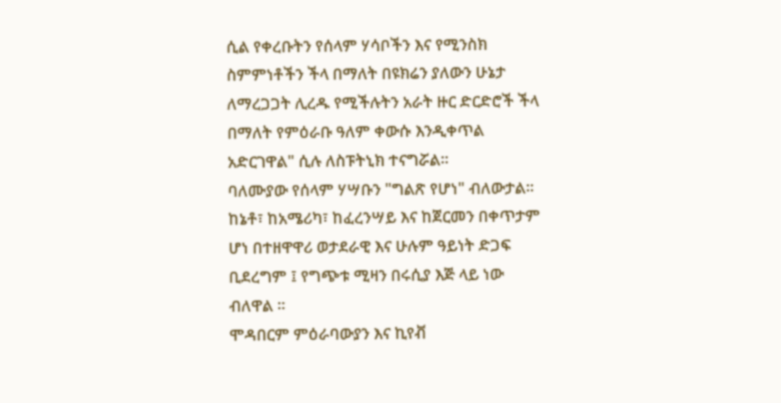ሲል የቀረቡትን የሰላም ሃሳቦችን እና የሚንስክ ስምምነቶችን ችላ በማለት በዩክሬን ያለውን ሁኔታ ለማረጋጋት ሊረዱ የሚችሉትን አራት ዙር ድርድሮች ችላ በማለት የምዕራቡ ዓለም ቀውሱ እንዲቀጥል አድርገዋል" ሲሉ ለስፑትኒክ ተናግሯል።
ባለሙያው የሰላም ሃሣቡን "ግልጽ የሆነ" ብለውታል። ከኔቶ፣ ከአሜሪካ፣ ከፈረንሣይ እና ከጀርመን በቀጥታም ሆነ በተዘዋዋሪ ወታደራዊ እና ሁሉም ዓይነት ድጋፍ ቢደረግም ፤ የግጭቱ ሚዛን በሩሲያ እጅ ላይ ነው ብለዋል ።
ሞዳበርም ምዕራባውያን እና ኪየቭ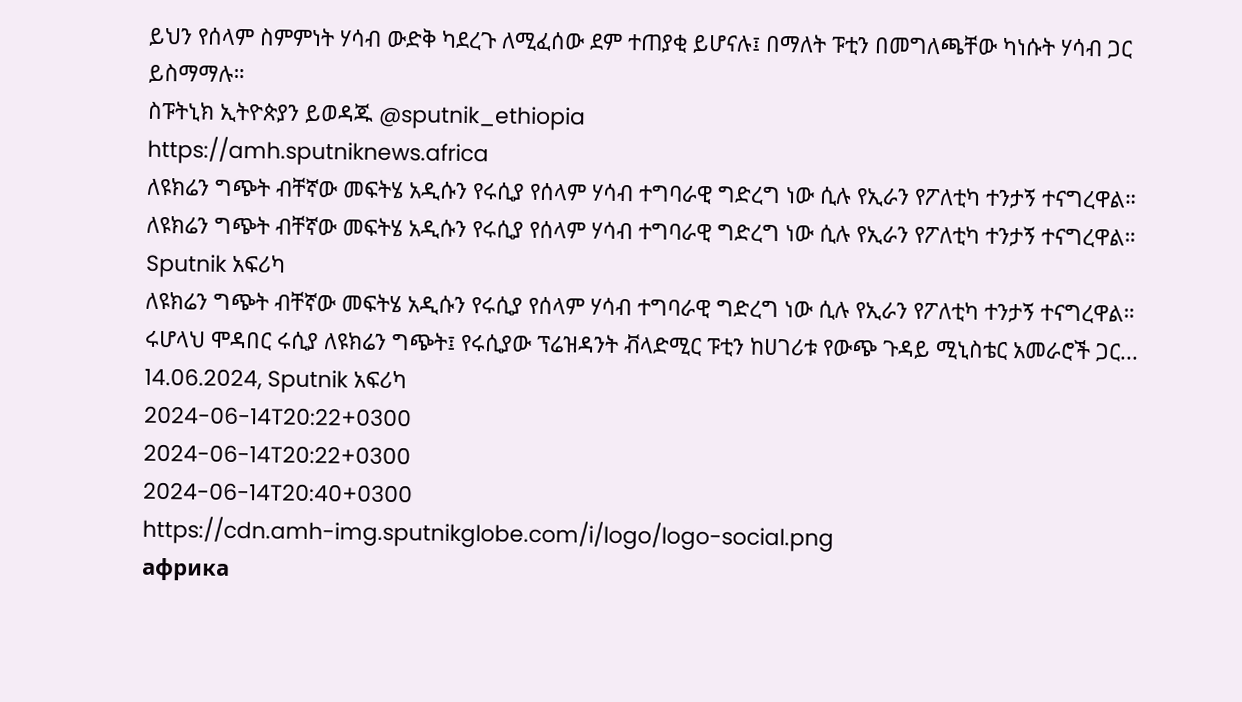ይህን የሰላም ስምምነት ሃሳብ ውድቅ ካደረጉ ለሚፈሰው ደም ተጠያቂ ይሆናሉ፤ በማለት ፑቲን በመግለጫቸው ካነሱት ሃሳብ ጋር ይስማማሉ።
ስፑትኒክ ኢትዮጵያን ይወዳጁ @sputnik_ethiopia
https://amh.sputniknews.africa
ለዩክሬን ግጭት ብቸኛው መፍትሄ አዲሱን የሩሲያ የሰላም ሃሳብ ተግባራዊ ግድረግ ነው ሲሉ የኢራን የፖለቲካ ተንታኝ ተናግረዋል።
ለዩክሬን ግጭት ብቸኛው መፍትሄ አዲሱን የሩሲያ የሰላም ሃሳብ ተግባራዊ ግድረግ ነው ሲሉ የኢራን የፖለቲካ ተንታኝ ተናግረዋል።
Sputnik አፍሪካ
ለዩክሬን ግጭት ብቸኛው መፍትሄ አዲሱን የሩሲያ የሰላም ሃሳብ ተግባራዊ ግድረግ ነው ሲሉ የኢራን የፖለቲካ ተንታኝ ተናግረዋል። ሩሆላህ ሞዳበር ሩሲያ ለዩክሬን ግጭት፤ የሩሲያው ፕሬዝዳንት ቭላድሚር ፑቲን ከሀገሪቱ የውጭ ጉዳይ ሚኒስቴር አመራሮች ጋር... 14.06.2024, Sputnik አፍሪካ
2024-06-14T20:22+0300
2024-06-14T20:22+0300
2024-06-14T20:40+0300
https://cdn.amh-img.sputnikglobe.com/i/logo/logo-social.png
африка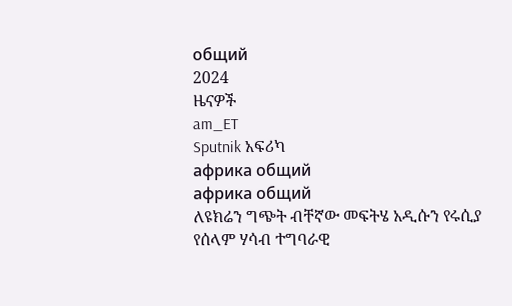общий
2024
ዜናዎች
am_ET
Sputnik አፍሪካ
африка общий
африка общий
ለዩክሬን ግጭት ብቸኛው መፍትሄ አዲሱን የሩሲያ የሰላም ሃሳብ ተግባራዊ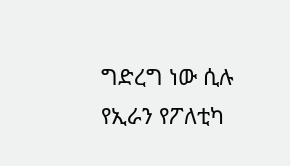ግድረግ ነው ሲሉ የኢራን የፖለቲካ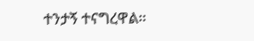ተንታኝ ተናግረዋል።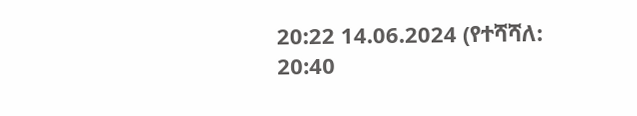20:22 14.06.2024 (የተሻሻለ: 20:40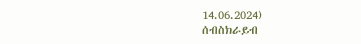14.06.2024)
ሰብስክራይብ